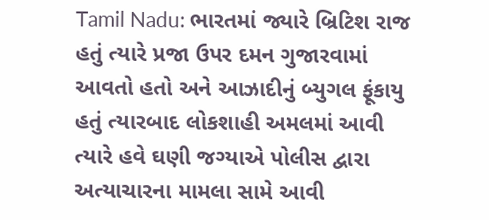Tamil Nadu: ભારતમાં જ્યારે બ્રિટિશ રાજ હતું ત્યારે પ્રજા ઉપર દમન ગુજારવામાં આવતો હતો અને આઝાદીનું બ્યુગલ ફૂંકાયુ હતું ત્યારબાદ લોકશાહી અમલમાં આવી ત્યારે હવે ઘણી જગ્યાએ પોલીસ દ્વારા અત્યાચારના મામલા સામે આવી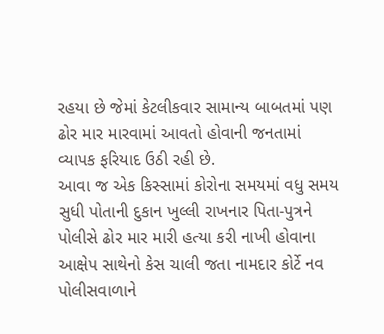રહયા છે જેમાં કેટલીકવાર સામાન્ય બાબતમાં પણ ઢોર માર મારવામાં આવતો હોવાની જનતામાં વ્યાપક ફરિયાદ ઉઠી રહી છે.
આવા જ એક કિસ્સામાં કોરોના સમયમાં વધુ સમય સુધી પોતાની દુકાન ખુલ્લી રાખનાર પિતા-પુત્રને પોલીસે ઢોર માર મારી હત્યા કરી નાખી હોવાના આક્ષેપ સાથેનો કેસ ચાલી જતા નામદાર કોર્ટે નવ પોલીસવાળાને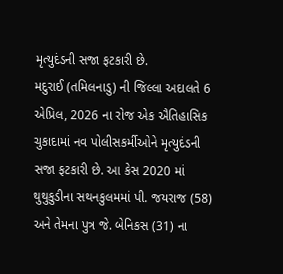મૃત્યુદંડની સજા ફટકારી છે.
મદુરાઈ (તમિલનાડુ) ની જિલ્લા અદાલતે 6 એપ્રિલ, 2026 ના રોજ એક ઐતિહાસિક ચુકાદામાં નવ પોલીસકર્મીઓને મૃત્યુદંડની સજા ફટકારી છે. આ કેસ 2020 માં થુથુકુડીના સથનકુલમમાં પી. જયરાજ (58) અને તેમના પુત્ર જે. બેનિકસ (31) ના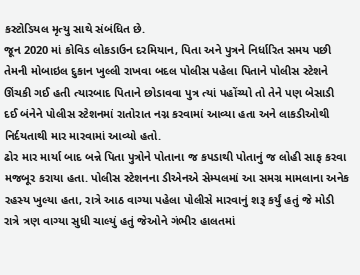કસ્ટોડિયલ મૃત્યુ સાથે સંબંધિત છે.
જૂન 2020 માં કોવિડ લોકડાઉન દરમિયાન, પિતા અને પુત્રને નિર્ધારિત સમય પછી તેમની મોબાઇલ દુકાન ખુલ્લી રાખવા બદલ પોલીસ પહેલા પિતાને પોલીસ સ્ટેશને ઊંચકી ગઈ હતી ત્યારબાદ પિતાને છોડાવવા પુત્ર ત્યાં પહોંચ્યો તો તેને પણ બેસાડી દઈ બંનેને પોલીસ સ્ટેશનમાં રાતોરાત નગ્ન કરવામાં આવ્યા હતા અને લાકડીઓથી નિર્દયતાથી માર મારવામાં આવ્યો હતો.
ઢોર માર માર્યા બાદ બન્ને પિતા પુત્રોને પોતાના જ કપડાથી પોતાનું જ લોહી સાફ કરવા મજબૂર કરાયા હતા. પોલીસ સ્ટેશનના ડીએનએ સેમ્પલમાં આ સમગ્ર મામલાના અનેક રહસ્ય ખુલ્યા હતા, રાત્રે આઠ વાગ્યા પહેલા પોલીસે મારવાનું શરૂ કર્યું હતું જે મોડી રાત્રે ત્રણ વાગ્યા સુધી ચાલ્યું હતું જેઓને ગંભીર હાલતમાં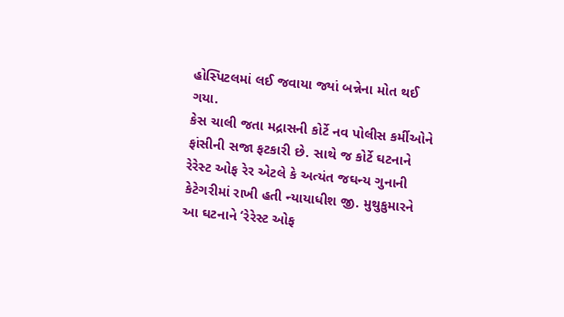હોસ્પિટલમાં લઈ જવાયા જ્યાં બન્નેના મોત થઈ ગયા.
કેસ ચાલી જતા મદ્રાસની કોર્ટે નવ પોલીસ કર્મીઓને ફાંસીની સજા ફટકારી છે. સાથે જ કોર્ટે ઘટનાને રેરેસ્ટ ઓફ રેર એટલે કે અત્યંત જઘન્ય ગુનાની કેટેગરીમાં રાખી હતી ન્યાયાધીશ જી. મુથુકુમારને આ ઘટનાને ‘રેરેસ્ટ ઓફ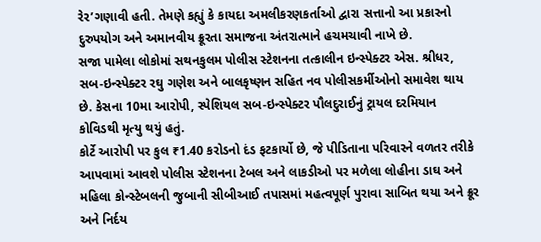રેર’ગણાવી હતી. તેમણે કહ્યું કે કાયદા અમલીકરણકર્તાઓ દ્વારા સત્તાનો આ પ્રકારનો દુરુપયોગ અને અમાનવીય ક્રૂરતા સમાજના અંતરાત્માને હચમચાવી નાખે છે.
સજા પામેલા લોકોમાં સથનકુલમ પોલીસ સ્ટેશનના તત્કાલીન ઇન્સ્પેક્ટર એસ. શ્રીધર, સબ-ઇન્સ્પેક્ટર રઘુ ગણેશ અને બાલકૃષ્ણન સહિત નવ પોલીસકર્મીઓનો સમાવેશ થાય છે. કેસના 10મા આરોપી, સ્પેશિયલ સબ-ઇન્સ્પેક્ટર પૌલદુરાઈનું ટ્રાયલ દરમિયાન કોવિડથી મૃત્યુ થયું હતું.
કોર્ટે આરોપી પર કુલ ₹1.40 કરોડનો દંડ ફટકાર્યો છે, જે પીડિતાના પરિવારને વળતર તરીકે આપવામાં આવશે પોલીસ સ્ટેશનના ટેબલ અને લાકડીઓ પર મળેલા લોહીના ડાઘ અને મહિલા કોન્સ્ટેબલની જુબાની સીબીઆઈ તપાસમાં મહત્વપૂર્ણ પુરાવા સાબિત થયા અને ક્રૂર અને નિર્દય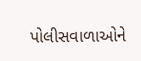પોલીસવાળાઓને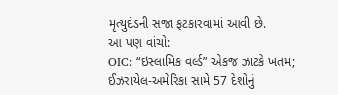મૃત્યુદંડની સજા ફટકારવામાં આવી છે.
આ પણ વાંચો:
OIC: “ઇસ્લામિક વર્લ્ડ” એકજ ઝાટકે ખતમ; ઈઝરાયેલ-અમેરિકા સામે 57 દેશોનું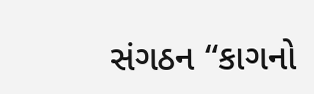સંગઠન “કાગનો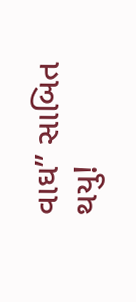વાઘ” સાબિત થયુ!